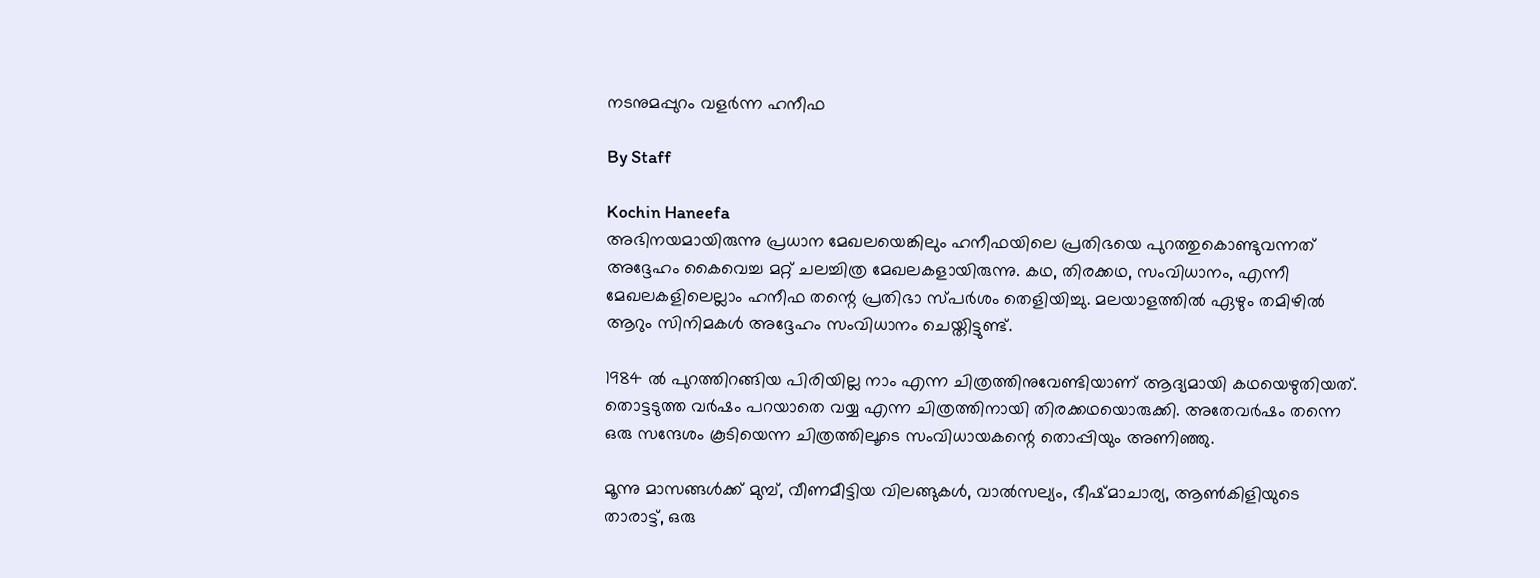നടനുമപ്പുറം വളര്‍ന്ന ഹനീഫ

By Staff

Kochin Haneefa
അഭിനയമായിരുന്നു പ്രധാന മേഖലയെങ്കിലും ഹനീഫയിലെ പ്രതിഭയെ പുറത്തുകൊണ്ടുവന്നത് അദ്ദേഹം കൈവെച്ച മറ്റ് ചലച്ചിത്ര മേഖലകളായിരുന്നു. കഥ, തിരക്കഥ, സംവിധാനം, എന്നീ മേഖലകളിലെല്ലാം ഹനീഫ തന്റെ പ്രതിഭാ സ്പര്‍ശം തെളിയിച്ചു. മലയാളത്തില്‍ ഏഴും തമിഴില്‍ ആറും സിനിമകള്‍ അദ്ദേഹം സംവിധാനം ചെയ്തിട്ടുണ്ട്.

1984 ല്‍ പുറത്തിറങ്ങിയ പിരിയില്ല നാം എന്ന ചിത്രത്തിനുവേണ്ടിയാണ് ആദ്യമായി കഥയെഴുതിയത്. തൊട്ടടുത്ത വര്‍ഷം പറയാതെ വയ്യ എന്ന ചിത്രത്തിനായി തിരക്കഥയൊരുക്കി. അതേവര്‍ഷം തന്നെ ഒരു സന്ദേശം കൂടിയെന്ന ചിത്രത്തിലൂടെ സംവിധായകന്റെ തൊപ്പിയും അണിഞ്ഞു.

മൂന്നു മാസങ്ങള്‍ക്ക് മുമ്പ്, വീണമീട്ടിയ വിലങ്ങുകള്‍, വാല്‍സല്യം, ഭീഷ്മാചാര്യ, ആണ്‍കിളിയുടെ താരാട്ട്, ഒരു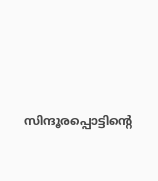സിന്ദൂരപ്പൊട്ടിന്റെ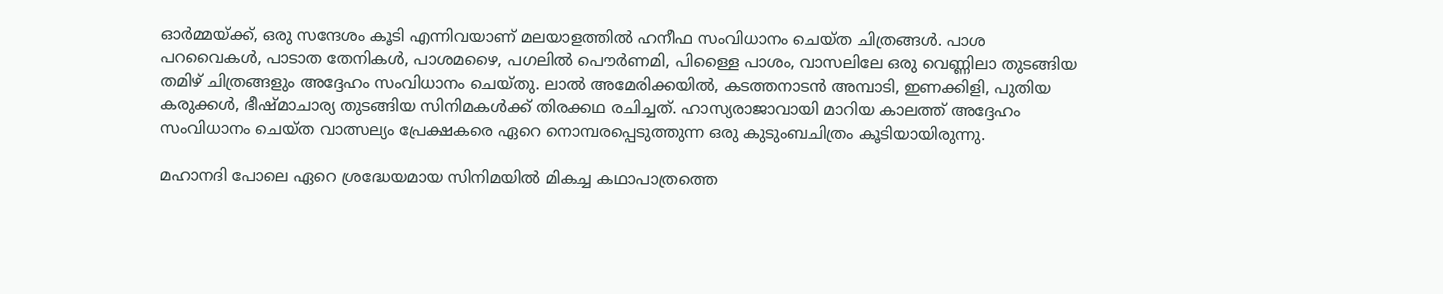ഓര്‍മ്മയ്ക്ക്, ഒരു സന്ദേശം കൂടി എന്നിവയാണ് മലയാളത്തില്‍ ഹനീഫ സംവിധാനം ചെയ്ത ചിത്രങ്ങള്‍. പാശ പറവൈകള്‍, പാടാത തേനികള്‍, പാശമഴൈ, പഗലില്‍ പൌര്‍ണമി, പിള്ളൈ പാശം, വാസലിലേ ഒരു വെണ്ണിലാ തുടങ്ങിയ തമിഴ് ചിത്രങ്ങളും അദ്ദേഹം സംവിധാനം ചെയ്തു. ലാല്‍ അമേരിക്കയില്‍, കടത്തനാടന്‍ അമ്പാടി, ഇണക്കിളി, പുതിയ കരുക്കള്‍, ഭീഷ്മാചാര്യ തുടങ്ങിയ സിനിമകള്‍ക്ക് തിരക്കഥ രചിച്ചത്. ഹാസ്യരാജാവായി മാറിയ കാലത്ത് അദ്ദേഹം സംവിധാനം ചെയ്ത വാത്സല്യം പ്രേക്ഷകരെ ഏറെ നൊമ്പരപ്പെടുത്തുന്ന ഒരു കുടുംബചിത്രം കൂടിയായിരുന്നു.

മഹാനദി പോലെ ഏറെ ശ്രദ്ധേയമായ സിനിമയില്‍ മികച്ച കഥാപാത്രത്തെ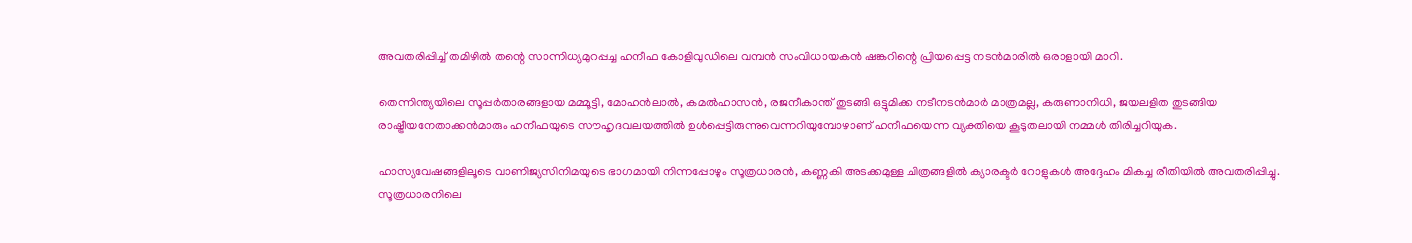അവതരിപ്പിച്ച് തമിഴില്‍ തന്റെ സാന്നിധ്യമുറപ്പച്ച ഹനീഫ കോളിവുഡിലെ വമ്പന്‍ സംവിധായകന്‍ ഷങ്കറിന്റെ പ്രിയപ്പെട്ട നടന്‍മാരില്‍ ഒരാളായി മാറി.

തെന്നിന്ത്യയിലെ സൂപ്പര്‍താരങ്ങളായ മമ്മൂട്ടി, മോഹന്‍ലാല്‍, കമല്‍ഹാസന്‍, രജനീകാന്ത് തുടങ്ങി ഒട്ടുമിക്ക നടീനടന്‍മാര്‍ മാത്രമല്ല, കരുണാനിധി, ജയലളിത തുടങ്ങിയ രാഷ്ട്രീയനേതാക്കന്‍മാരും ഹനീഫയുടെ സൗഹൃദവലയത്തില്‍ ഉള്‍പ്പെട്ടിരുന്നുവെന്നറിയുമ്പോഴാണ് ഹനീഫയെന്ന വ്യക്തിയെ കൂടുതലായി നമ്മള്‍ തിരിച്ചറിയുക.

ഹാസ്യവേഷങ്ങളിലൂടെ വാണിജ്യസിനിമയുടെ ഭാഗമായി നിന്നപ്പോഴും സൂത്രധാരന്‍, കണ്ണകി അടക്കമുള്ള ചിത്രങ്ങളില്‍ ക്യാരക്ടര്‍ റോളുകള്‍ അദ്ദേഹം മികച്ച രീതിയില്‍ അവതരിപ്പിച്ചു. സൂത്രധാരനിലെ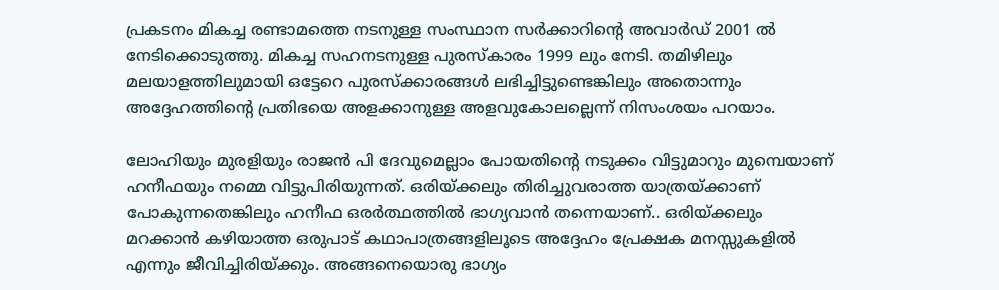പ്രകടനം മികച്ച രണ്ടാമത്തെ നടനുള്ള സംസ്ഥാന സര്‍ക്കാറിന്റെ അവാര്‍ഡ് 2001 ല്‍ നേടിക്കൊടുത്തു. മികച്ച സഹനടനുള്ള പുരസ്‌കാരം 1999 ലും നേടി. തമിഴിലും മലയാളത്തിലുമായി ഒട്ടേറെ പുരസ്‌ക്കാരങ്ങള്‍ ലഭിച്ചിട്ടുണ്ടെങ്കിലും അതൊന്നും അദ്ദേഹത്തിന്റെ പ്രതിഭയെ അളക്കാനുള്ള അളവുകോലല്ലെന്ന് നിസംശയം പറയാം.

ലോഹിയും മുരളിയും രാജന്‍ പി ദേവുമെല്ലാം പോയതിന്റെ നടുക്കം വിട്ടുമാറും മുമ്പെയാണ് ഹനീഫയും നമ്മെ വിട്ടുപിരിയുന്നത്. ഒരിയ്ക്കലും തിരിച്ചുവരാത്ത യാത്രയ്ക്കാണ് പോകുന്നതെങ്കിലും ഹനീഫ ഒരര്‍ത്ഥത്തില്‍ ഭാഗ്യവാന്‍ തന്നെയാണ്.. ഒരിയ്ക്കലും മറക്കാന്‍ കഴിയാത്ത ഒരുപാട് കഥാപാത്രങ്ങളിലൂടെ അദ്ദേഹം പ്രേക്ഷക മനസ്സുകളില്‍ എന്നും ജീവിച്ചിരിയ്ക്കും. അങ്ങനെയൊരു ഭാഗ്യം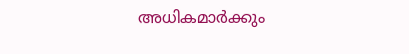അധികമാര്‍ക്കും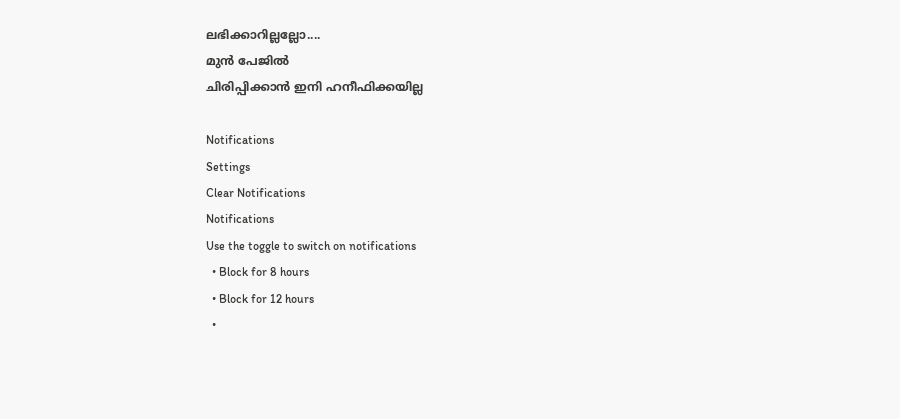ലഭിക്കാറില്ലല്ലോ....
മുന്‍ പേജില്‍
ചിരിപ്പിക്കാന്‍ ഇനി ഹനീഫിക്കയില്ല

Notifications
Settings
Clear Notifications
Notifications
Use the toggle to switch on notifications
  • Block for 8 hours
  • Block for 12 hours
  •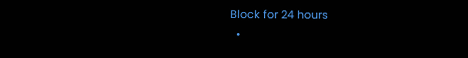Block for 24 hours
  •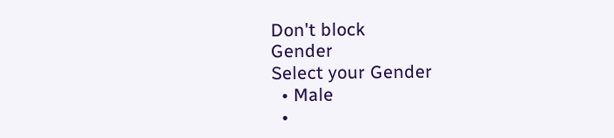Don't block
Gender
Select your Gender
  • Male
  •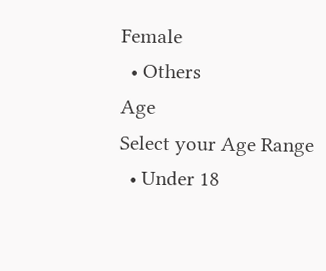Female
  • Others
Age
Select your Age Range
  • Under 18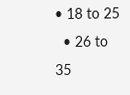• 18 to 25
  • 26 to 35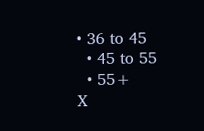• 36 to 45
  • 45 to 55
  • 55+
X